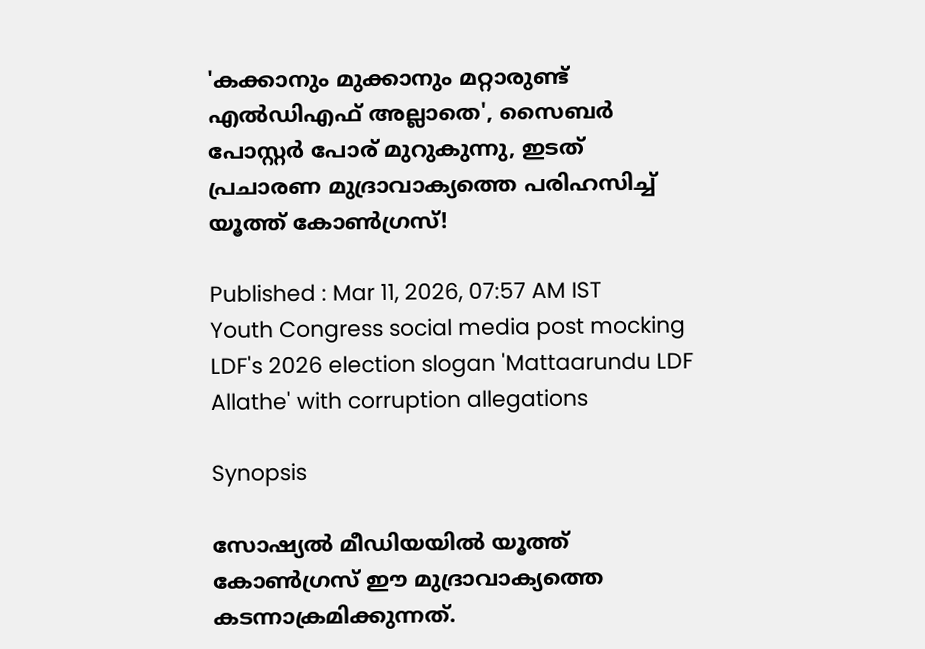'കക്കാനും മുക്കാനും മറ്റാരുണ്ട് എൽഡിഎഫ് അല്ലാതെ', സൈബർ പോസ്റ്റർ പോര് മുറുകുന്നു, ഇടത് പ്രചാരണ മുദ്രാവാക്യത്തെ പരിഹസിച്ച് യൂത്ത് കോൺഗ്രസ്!

Published : Mar 11, 2026, 07:57 AM IST
Youth Congress social media post mocking LDF's 2026 election slogan 'Mattaarundu LDF Allathe' with corruption allegations

Synopsis

സോഷ്യൽ മീഡിയയിൽ യൂത്ത് കോൺഗ്രസ് ഈ മുദ്രാവാക്യത്തെ കടന്നാക്രമിക്കുന്നത്.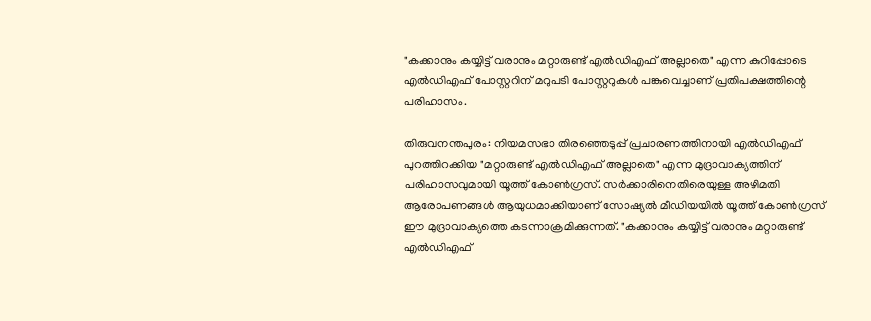"കക്കാനും കയ്യിട്ട് വരാനും മറ്റാരുണ്ട് എൽഡിഎഫ് അല്ലാതെ" എന്ന കുറിപ്പോടെ എൽഡിഎഫ് പോസ്റ്ററിന് മറുപടി പോസ്റ്ററുകൾ പങ്കുവെച്ചാണ് പ്രതിപക്ഷത്തിന്റെ പരിഹാസം.

തിരുവനന്തപുരം: നിയമസഭാ തിരഞ്ഞെടുപ്പ് പ്രചാരണത്തിനായി എൽഡിഎഫ് പുറത്തിറക്കിയ "മറ്റാരുണ്ട് എൽഡിഎഫ് അല്ലാതെ" എന്ന മുദ്രാവാക്യത്തിന് പരിഹാസവുമായി യൂത്ത് കോൺഗ്രസ്. സർക്കാരിനെതിരെയുള്ള അഴിമതി ആരോപണങ്ങൾ ആയുധമാക്കിയാണ് സോഷ്യൽ മീഡിയയിൽ യൂത്ത് കോൺഗ്രസ് ഈ മുദ്രാവാക്യത്തെ കടന്നാക്രമിക്കുന്നത്. "കക്കാനും കയ്യിട്ട് വരാനും മറ്റാരുണ്ട് എൽഡിഎഫ്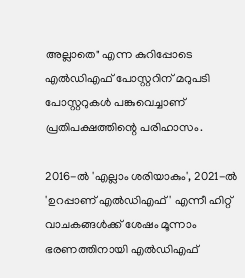അല്ലാതെ" എന്ന കുറിപ്പോടെ എൽഡിഎഫ് പോസ്റ്ററിന് മറുപടി പോസ്റ്ററുകൾ പങ്കുവെച്ചാണ് പ്രതിപക്ഷത്തിന്റെ പരിഹാസം.

2016-ൽ 'എല്ലാം ശരിയാകും', 2021-ൽ 'ഉറപ്പാണ് എൽഡിഎഫ്' എന്നീ ഹിറ്റ് വാചകങ്ങൾക്ക് ശേഷം മൂന്നാം ഭരണത്തിനായി എൽഡിഎഫ്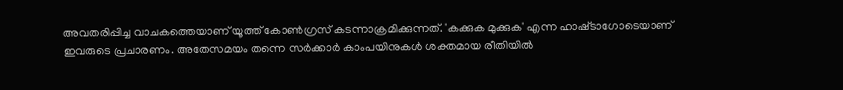അവതരിപ്പിച്ച വാചകത്തെയാണ് യൂത്ത് കോൺഗ്രസ് കടന്നാക്രമിക്കുന്നത്. 'കക്കുക മുക്കുക' എന്ന ഹാഷ്‌ടാഗോടെയാണ് ഇവരുടെ പ്രചാരണം. അതേസമയം തന്നെ സര്‍ക്കാര്‍ കാംപയിനുകൾ ശക്തമായ രീതിയിൽ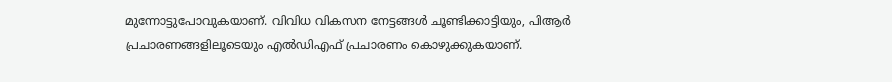മുന്നോട്ടുപോവുകയാണ്. വിവിധ വികസന നേട്ടങ്ങൾ ചൂണ്ടിക്കാട്ടിയും, പിആര്‍ പ്രചാരണങ്ങളിലൂടെയും എൽഡിഎഫ് പ്രചാരണം കൊഴുക്കുകയാണ്.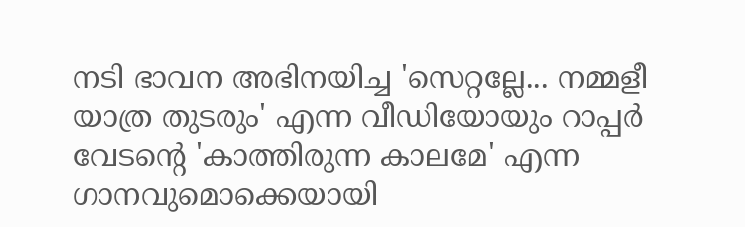നടി ഭാവന അഭിനയിച്ച 'സെറ്റല്ലേ... നമ്മളീ യാത്ര തുടരും' എന്ന വീഡിയോയും റാപ്പർ വേടന്റെ 'കാത്തിരുന്ന കാലമേ' എന്ന ഗാനവുമൊക്കെയായി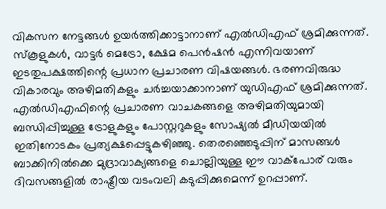വികസന നേട്ടങ്ങൾ ഉയർത്തിക്കാട്ടാനാണ് എൽഡിഎഫ് ശ്രമിക്കുന്നത്. സ്കൂളുകൾ, വാട്ടർ മെട്രോ, ക്ഷേമ പെൻഷൻ എന്നിവയാണ് ഇടതുപക്ഷത്തിന്റെ പ്രധാന പ്രചാരണ വിഷയങ്ങൾ. ഭരണവിരുദ്ധ വികാരവും അഴിമതികളും ചർച്ചയാക്കാനാണ് യുഡിഎഫ് ശ്രമിക്കുന്നത്. എൽഡിഎഫിന്റെ പ്രചാരണ വാചകങ്ങളെ അഴിമതിയുമായി ബന്ധിപ്പിച്ചുള്ള ട്രോളുകളും പോസ്റ്ററുകളും സോഷ്യൽ മീഡിയയിൽ ഇതിനോടകം പ്രത്യക്ഷപ്പെട്ടുകഴിഞ്ഞു. തെരഞ്ഞെടുപ്പിന് മാസങ്ങൾ ബാക്കിനിൽക്കെ മുദ്രാവാക്യങ്ങളെ ചൊല്ലിയുള്ള ഈ വാക്പോര് വരും ദിവസങ്ങളിൽ രാഷ്ട്രീയ വടംവലി കടുപ്പിക്കുമെന്ന് ഉറപ്പാണ്.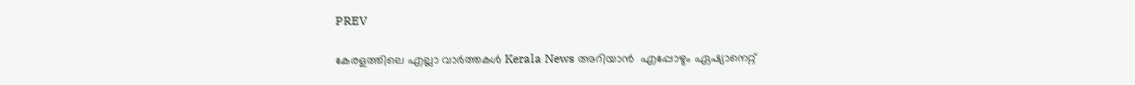PREV

കേരളത്തിലെ എല്ലാ വാർത്തകൾ Kerala News അറിയാൻ  എപ്പോഴും ഏഷ്യാനെറ്റ്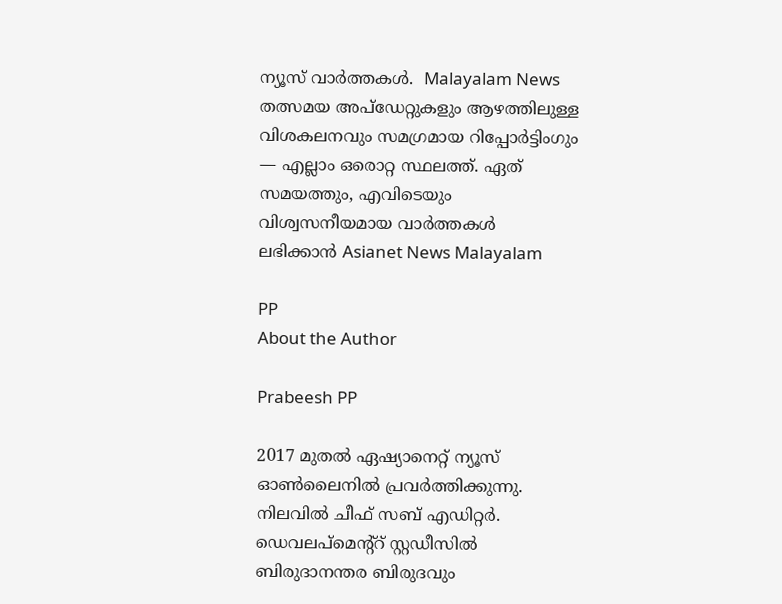ന്യൂസ് വാർത്തകൾ.  Malayalam News   തത്സമയ അപ്‌ഡേറ്റുകളും ആഴത്തിലുള്ള വിശകലനവും സമഗ്രമായ റിപ്പോർട്ടിംഗും — എല്ലാം ഒരൊറ്റ സ്ഥലത്ത്. ഏത് സമയത്തും, എവിടെയും വിശ്വസനീയമായ വാർത്തകൾ ലഭിക്കാൻ Asianet News Malayalam

PP
About the Author

Prabeesh PP

2017 മുതല്‍ ഏഷ്യാനെറ്റ് ന്യൂസ് ഓണ്‍ലൈനില്‍ പ്രവര്‍ത്തിക്കുന്നു. നിലവില്‍ ചീഫ് സബ് എഡിറ്റര്‍. ഡെവലപ്മെന്റ്റ് സ്റ്റഡീസിൽ ബിരുദാനന്തര ബിരുദവും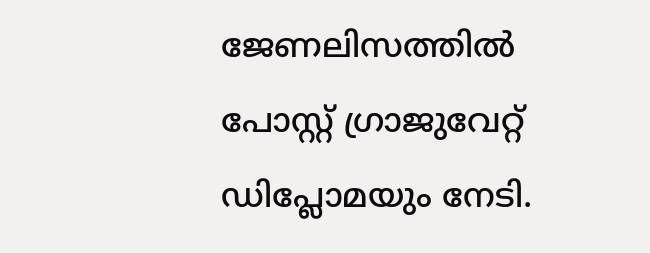ജേണലിസത്തില്‍ പോസ്റ്റ് ഗ്രാജുവേറ്റ് ഡിപ്ലോമയും നേടി.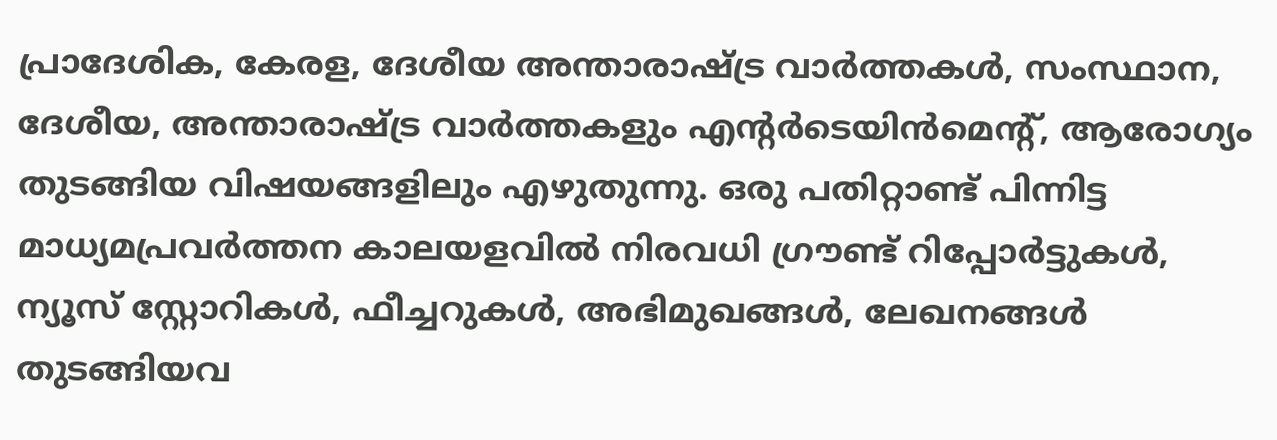പ്രാദേശിക, കേരള, ദേശീയ അന്താരാഷ്ട്ര വാർത്തകൾ, സംസ്ഥാന, ദേശീയ, അന്താരാഷ്ട്ര വാര്‍ത്തകളും എന്റര്‍ടെയിന്‍മെന്റ്, ആരോഗ്യം തുടങ്ങിയ വിഷയങ്ങളിലും എഴുതുന്നു. ഒരു പതിറ്റാണ്ട് പിന്നിട്ട മാധ്യമപ്രവര്‍ത്തന കാലയളവില്‍ നിരവധി ഗ്രൗണ്ട് റിപ്പോര്‍ട്ടുകള്‍, ന്യൂസ് സ്റ്റോറികള്‍, ഫീച്ചറുകള്‍, അഭിമുഖങ്ങള്‍, ലേഖനങ്ങള്‍ തുടങ്ങിയവ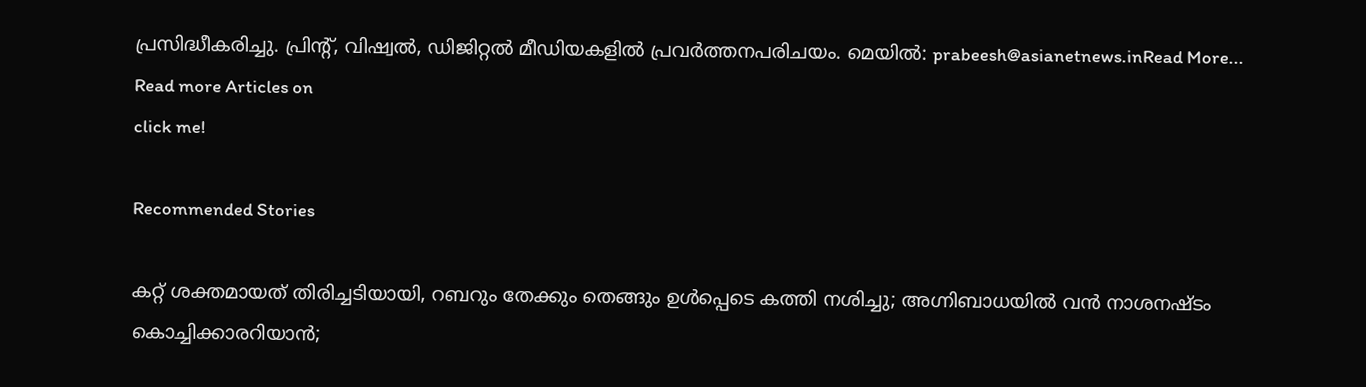പ്രസിദ്ധീകരിച്ചു. പ്രിന്റ്, വിഷ്വല്‍, ഡിജിറ്റല്‍ മീഡിയകളില്‍ പ്രവര്‍ത്തനപരിചയം. മെയില്‍: prabeesh@asianetnews.inRead More...
Read more Articles on
click me!

Recommended Stories

കറ്റ് ശക്തമായത് തിരിച്ചടിയായി, റബറും തേക്കും തെങ്ങും ഉൾപ്പെടെ കത്തി നശിച്ചു; അഗ്നിബാധയിൽ വൻ നാശനഷ്ടം
കൊച്ചിക്കാരറിയാൻ;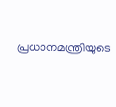പ്രധാനമന്ത്രിയുടെ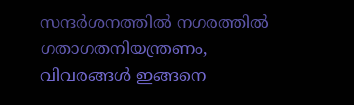സന്ദർശനത്തിൽ നഗരത്തിൽ ഗതാഗതനിയന്ത്രണം, വിവരങ്ങൾ ഇങ്ങനെ